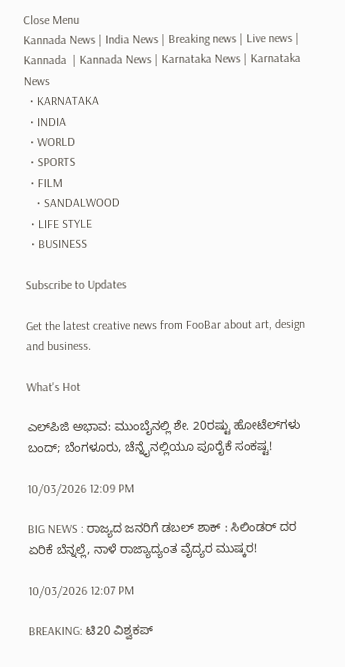Close Menu
Kannada News | India News | Breaking news | Live news | Kannada  | Kannada News | Karnataka News | Karnataka News
  • KARNATAKA
  • INDIA
  • WORLD
  • SPORTS
  • FILM
    • SANDALWOOD
  • LIFE STYLE
  • BUSINESS

Subscribe to Updates

Get the latest creative news from FooBar about art, design and business.

What's Hot

ಎಲ್‌ಪಿಜಿ ಅಭಾವ: ಮುಂಬೈನಲ್ಲಿ ಶೇ. 20ರಷ್ಟು ಹೋಟೆಲ್‌ಗಳು ಬಂದ್; ಬೆಂಗಳೂರು, ಚೆನ್ನೈನಲ್ಲಿಯೂ ಪೂರೈಕೆ ಸಂಕಷ್ಟ!

10/03/2026 12:09 PM

BIG NEWS : ರಾಜ್ಯದ ಜನರಿಗೆ ಡಬಲ್ ಶಾಕ್ : ಸಿಲಿಂಡರ್ ದರ ಏರಿಕೆ ಬೆನ್ನಲ್ಲೆ, ನಾಳೆ ರಾಜ್ಯಾದ್ಯಂತ ವೈದ್ಯರ ಮುಷ್ಕರ!

10/03/2026 12:07 PM

BREAKING: ಟಿ20 ವಿಶ್ವಕಪ್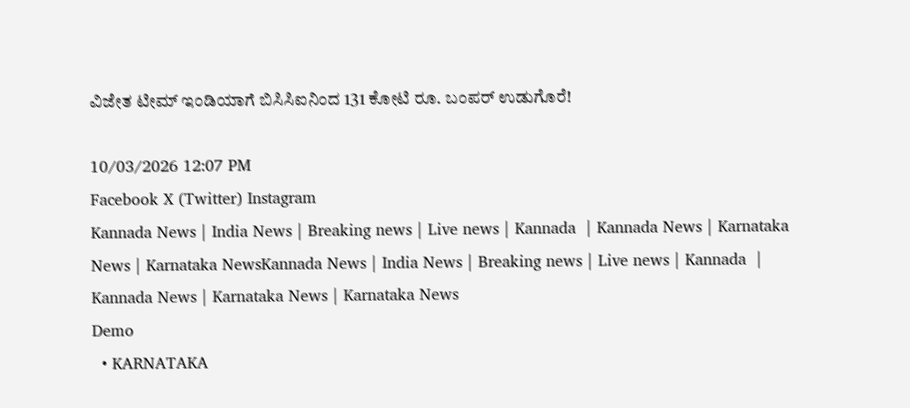ವಿಜೇತ ಟೀಮ್ ಇಂಡಿಯಾಗೆ ಬಿಸಿಸಿಐನಿಂದ 131 ಕೋಟಿ ರೂ. ಬಂಪರ್ ಉಡುಗೊರೆ!

10/03/2026 12:07 PM
Facebook X (Twitter) Instagram
Kannada News | India News | Breaking news | Live news | Kannada  | Kannada News | Karnataka News | Karnataka NewsKannada News | India News | Breaking news | Live news | Kannada  | Kannada News | Karnataka News | Karnataka News
Demo
  • KARNATAKA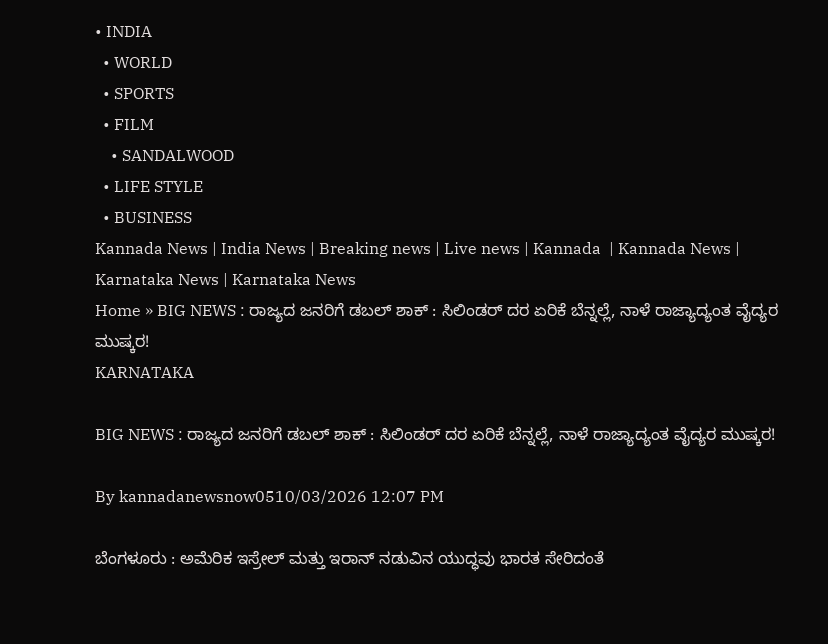• INDIA
  • WORLD
  • SPORTS
  • FILM
    • SANDALWOOD
  • LIFE STYLE
  • BUSINESS
Kannada News | India News | Breaking news | Live news | Kannada  | Kannada News | Karnataka News | Karnataka News
Home » BIG NEWS : ರಾಜ್ಯದ ಜನರಿಗೆ ಡಬಲ್ ಶಾಕ್ : ಸಿಲಿಂಡರ್ ದರ ಏರಿಕೆ ಬೆನ್ನಲ್ಲೆ, ನಾಳೆ ರಾಜ್ಯಾದ್ಯಂತ ವೈದ್ಯರ ಮುಷ್ಕರ!
KARNATAKA

BIG NEWS : ರಾಜ್ಯದ ಜನರಿಗೆ ಡಬಲ್ ಶಾಕ್ : ಸಿಲಿಂಡರ್ ದರ ಏರಿಕೆ ಬೆನ್ನಲ್ಲೆ, ನಾಳೆ ರಾಜ್ಯಾದ್ಯಂತ ವೈದ್ಯರ ಮುಷ್ಕರ!

By kannadanewsnow0510/03/2026 12:07 PM

ಬೆಂಗಳೂರು : ಅಮೆರಿಕ ಇಸ್ರೇಲ್ ಮತ್ತು ಇರಾನ್ ನಡುವಿನ ಯುದ್ಧವು ಭಾರತ ಸೇರಿದಂತೆ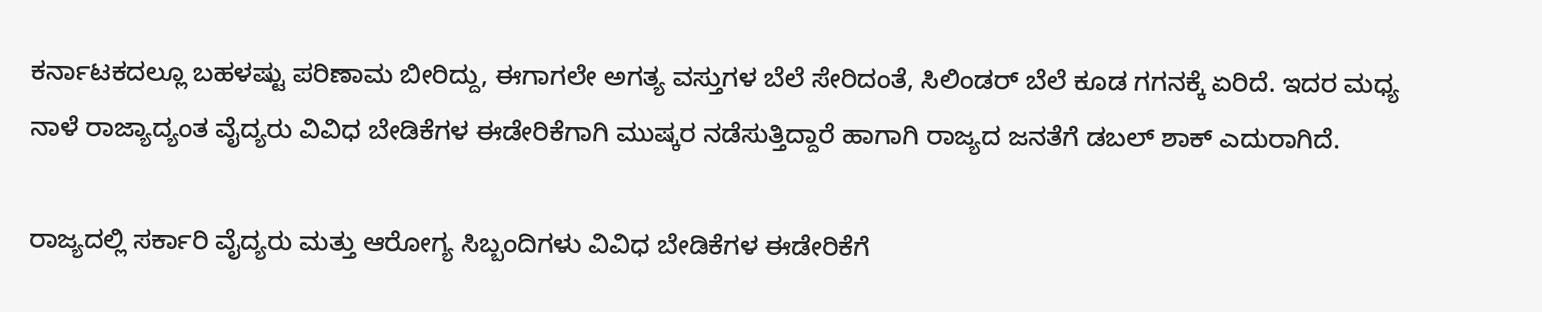ಕರ್ನಾಟಕದಲ್ಲೂ ಬಹಳಷ್ಟು ಪರಿಣಾಮ ಬೀರಿದ್ದು, ಈಗಾಗಲೇ ಅಗತ್ಯ ವಸ್ತುಗಳ ಬೆಲೆ ಸೇರಿದಂತೆ, ಸಿಲಿಂಡರ್ ಬೆಲೆ ಕೂಡ ಗಗನಕ್ಕೆ ಏರಿದೆ. ಇದರ ಮಧ್ಯ ನಾಳೆ ರಾಜ್ಯಾದ್ಯಂತ ವೈದ್ಯರು ವಿವಿಧ ಬೇಡಿಕೆಗಳ ಈಡೇರಿಕೆಗಾಗಿ ಮುಷ್ಕರ ನಡೆಸುತ್ತಿದ್ದಾರೆ ಹಾಗಾಗಿ ರಾಜ್ಯದ ಜನತೆಗೆ ಡಬಲ್ ಶಾಕ್ ಎದುರಾಗಿದೆ.

ರಾಜ್ಯದಲ್ಲಿ ಸರ್ಕಾರಿ ವೈದ್ಯರು ಮತ್ತು ಆರೋಗ್ಯ ಸಿಬ್ಬಂದಿಗಳು ವಿವಿಧ ಬೇಡಿಕೆಗಳ ಈಡೇರಿಕೆಗೆ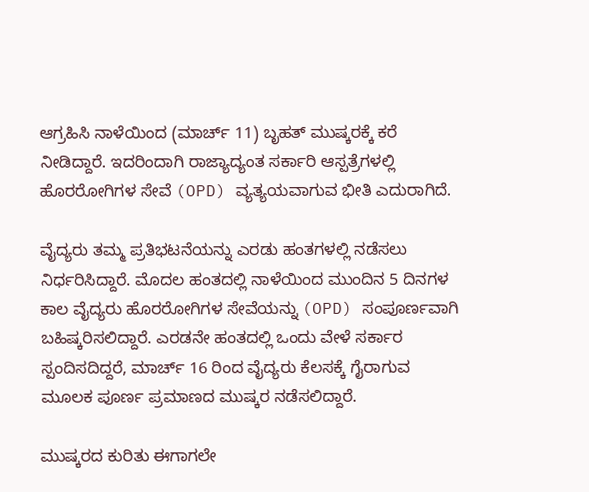ಆಗ್ರಹಿಸಿ ನಾಳೆಯಿಂದ (ಮಾರ್ಚ್ 11) ಬೃಹತ್ ಮುಷ್ಕರಕ್ಕೆ ಕರೆ ನೀಡಿದ್ದಾರೆ. ಇದರಿಂದಾಗಿ ರಾಜ್ಯಾದ್ಯಂತ ಸರ್ಕಾರಿ ಆಸ್ಪತ್ರೆಗಳಲ್ಲಿ ಹೊರರೋಗಿಗಳ ಸೇವೆ (OPD) ವ್ಯತ್ಯಯವಾಗುವ ಭೀತಿ ಎದುರಾಗಿದೆ.

ವೈದ್ಯರು ತಮ್ಮ ಪ್ರತಿಭಟನೆಯನ್ನು ಎರಡು ಹಂತಗಳಲ್ಲಿ ನಡೆಸಲು ನಿರ್ಧರಿಸಿದ್ದಾರೆ. ಮೊದಲ ಹಂತದಲ್ಲಿ ನಾಳೆಯಿಂದ ಮುಂದಿನ 5 ದಿನಗಳ ಕಾಲ ವೈದ್ಯರು ಹೊರರೋಗಿಗಳ ಸೇವೆಯನ್ನು (OPD) ಸಂಪೂರ್ಣವಾಗಿ ಬಹಿಷ್ಕರಿಸಲಿದ್ದಾರೆ. ಎರಡನೇ ಹಂತದಲ್ಲಿ ಒಂದು ವೇಳೆ ಸರ್ಕಾರ ಸ್ಪಂದಿಸದಿದ್ದರೆ, ಮಾರ್ಚ್ 16 ರಿಂದ ವೈದ್ಯರು ಕೆಲಸಕ್ಕೆ ಗೈರಾಗುವ ಮೂಲಕ ಪೂರ್ಣ ಪ್ರಮಾಣದ ಮುಷ್ಕರ ನಡೆಸಲಿದ್ದಾರೆ.

ಮುಷ್ಕರದ ಕುರಿತು ಈಗಾಗಲೇ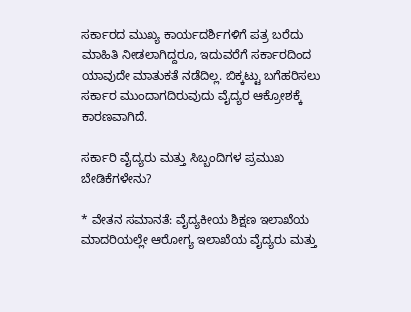ಸರ್ಕಾರದ ಮುಖ್ಯ ಕಾರ್ಯದರ್ಶಿಗಳಿಗೆ ಪತ್ರ ಬರೆದು ಮಾಹಿತಿ ನೀಡಲಾಗಿದ್ದರೂ, ಇದುವರೆಗೆ ಸರ್ಕಾರದಿಂದ ಯಾವುದೇ ಮಾತುಕತೆ ನಡೆದಿಲ್ಲ. ಬಿಕ್ಕಟ್ಟು ಬಗೆಹರಿಸಲು ಸರ್ಕಾರ ಮುಂದಾಗದಿರುವುದು ವೈದ್ಯರ ಆಕ್ರೋಶಕ್ಕೆ ಕಾರಣವಾಗಿದೆ.

ಸರ್ಕಾರಿ ವೈದ್ಯರು ಮತ್ತು ಸಿಬ್ಬಂದಿಗಳ ಪ್ರಮುಖ ಬೇಡಿಕೆಗಳೇನು?

* ವೇತನ ಸಮಾನತೆ: ವೈದ್ಯಕೀಯ ಶಿಕ್ಷಣ ಇಲಾಖೆಯ ಮಾದರಿಯಲ್ಲೇ ಆರೋಗ್ಯ ಇಲಾಖೆಯ ವೈದ್ಯರು ಮತ್ತು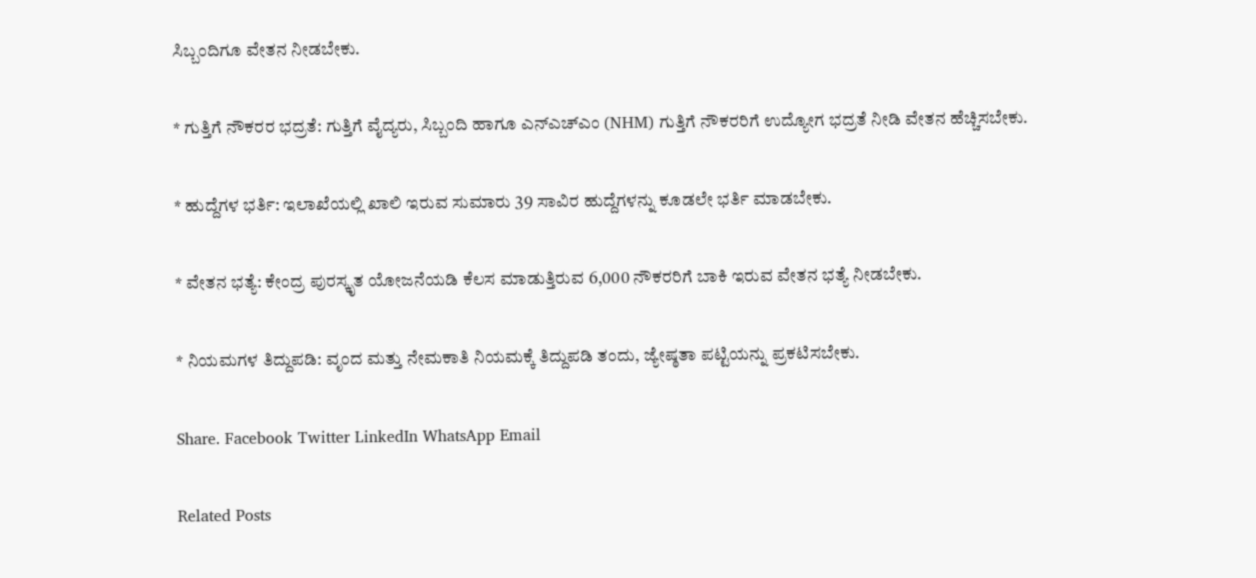ಸಿಬ್ಬಂದಿಗೂ ವೇತನ ನೀಡಬೇಕು.

* ಗುತ್ತಿಗೆ ನೌಕರರ ಭದ್ರತೆ: ಗುತ್ತಿಗೆ ವೈದ್ಯರು, ಸಿಬ್ಬಂದಿ ಹಾಗೂ ಎನ್‌ಎಚ್‌ಎಂ (NHM) ಗುತ್ತಿಗೆ ನೌಕರರಿಗೆ ಉದ್ಯೋಗ ಭದ್ರತೆ ನೀಡಿ ವೇತನ ಹೆಚ್ಚಿಸಬೇಕು.

* ಹುದ್ದೆಗಳ ಭರ್ತಿ: ಇಲಾಖೆಯಲ್ಲಿ ಖಾಲಿ ಇರುವ ಸುಮಾರು 39 ಸಾವಿರ ಹುದ್ದೆಗಳನ್ನು ಕೂಡಲೇ ಭರ್ತಿ ಮಾಡಬೇಕು.

* ವೇತನ ಭತ್ಯೆ: ಕೇಂದ್ರ ಪುರಸ್ಕೃತ ಯೋಜನೆಯಡಿ ಕೆಲಸ ಮಾಡುತ್ತಿರುವ 6,000 ನೌಕರರಿಗೆ ಬಾಕಿ ಇರುವ ವೇತನ ಭತ್ಯೆ ನೀಡಬೇಕು.

* ನಿಯಮಗಳ ತಿದ್ದುಪಡಿ: ವೃಂದ ಮತ್ತು ನೇಮಕಾತಿ ನಿಯಮಕ್ಕೆ ತಿದ್ದುಪಡಿ ತಂದು, ಜ್ಯೇಷ್ಠತಾ ಪಟ್ಟಿಯನ್ನು ಪ್ರಕಟಿಸಬೇಕು.

Share. Facebook Twitter LinkedIn WhatsApp Email

Related Posts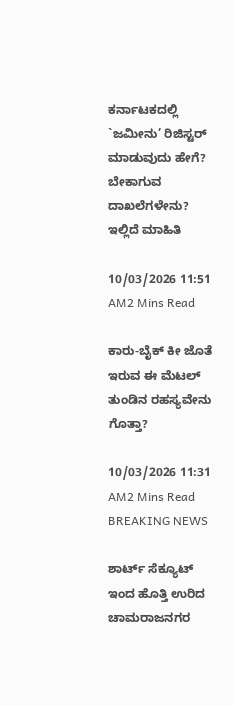ಕರ್ನಾಟಕದಲ್ಲಿ `ಜಮೀನು’ ರಿಜಿಸ್ಟರ್ ಮಾಡುವುದು ಹೇಗೆ? ಬೇಕಾಗುವ ದಾಖಲೆಗಳೇನು? ಇಲ್ಲಿದೆ ಮಾಹಿತಿ

10/03/2026 11:51 AM2 Mins Read

ಕಾರು-ಬೈಕ್ ಕೀ ಜೊತೆ ಇರುವ ಈ ಮೆಟಲ್ ತುಂಡಿನ ರಹಸ್ಯವೇನು ಗೊತ್ತಾ?

10/03/2026 11:31 AM2 Mins Read
BREAKING NEWS

ಶಾರ್ಟ್ ಸೆಕ್ಯೂಟ್ ಇಂದ ಹೊತ್ತಿ ಉರಿದ ಚಾಮರಾಜನಗರ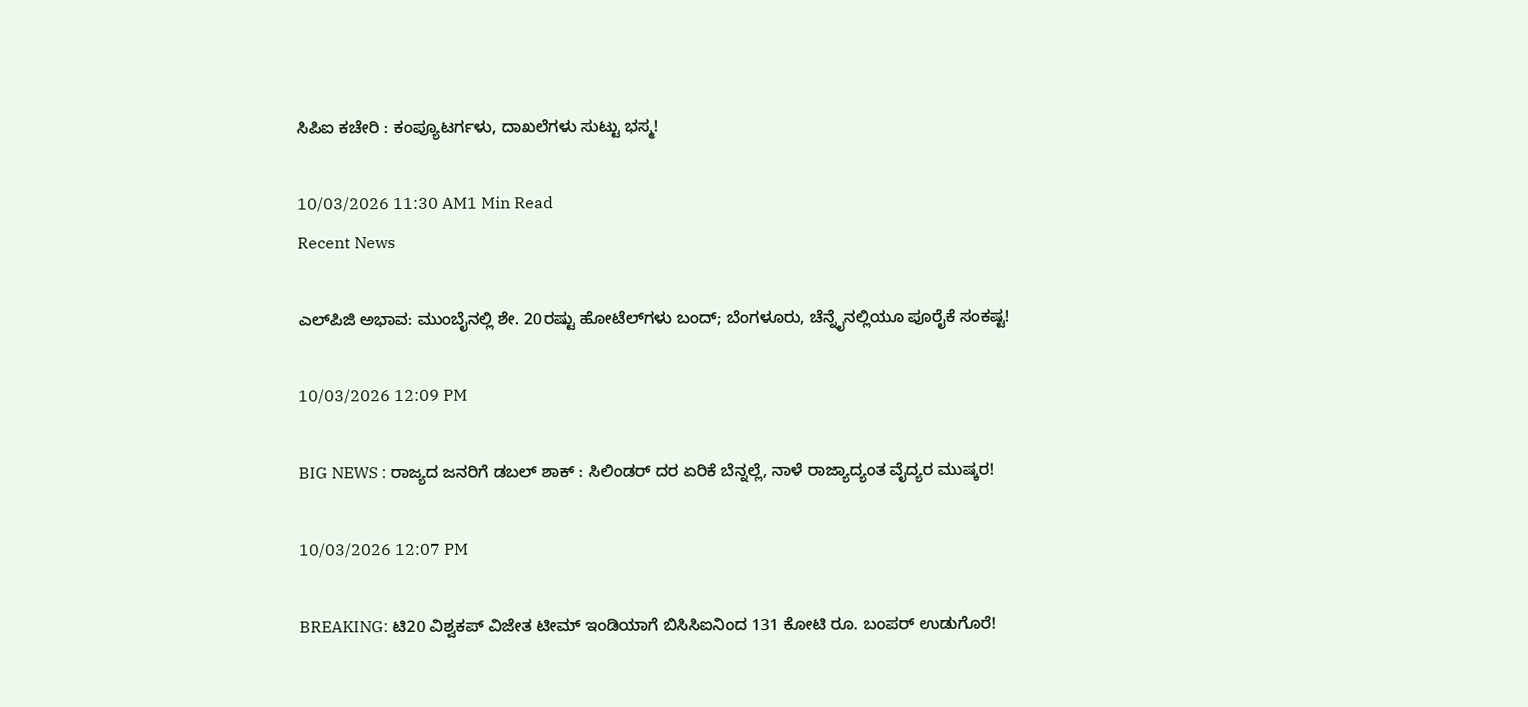ಸಿಪಿಐ ಕಚೇರಿ : ಕಂಪ್ಯೂಟರ್ಗಳು, ದಾಖಲೆಗಳು ಸುಟ್ಟು ಭಸ್ಮ!

10/03/2026 11:30 AM1 Min Read
Recent News

ಎಲ್‌ಪಿಜಿ ಅಭಾವ: ಮುಂಬೈನಲ್ಲಿ ಶೇ. 20ರಷ್ಟು ಹೋಟೆಲ್‌ಗಳು ಬಂದ್; ಬೆಂಗಳೂರು, ಚೆನ್ನೈನಲ್ಲಿಯೂ ಪೂರೈಕೆ ಸಂಕಷ್ಟ!

10/03/2026 12:09 PM

BIG NEWS : ರಾಜ್ಯದ ಜನರಿಗೆ ಡಬಲ್ ಶಾಕ್ : ಸಿಲಿಂಡರ್ ದರ ಏರಿಕೆ ಬೆನ್ನಲ್ಲೆ, ನಾಳೆ ರಾಜ್ಯಾದ್ಯಂತ ವೈದ್ಯರ ಮುಷ್ಕರ!

10/03/2026 12:07 PM

BREAKING: ಟಿ20 ವಿಶ್ವಕಪ್ ವಿಜೇತ ಟೀಮ್ ಇಂಡಿಯಾಗೆ ಬಿಸಿಸಿಐನಿಂದ 131 ಕೋಟಿ ರೂ. ಬಂಪರ್ ಉಡುಗೊರೆ!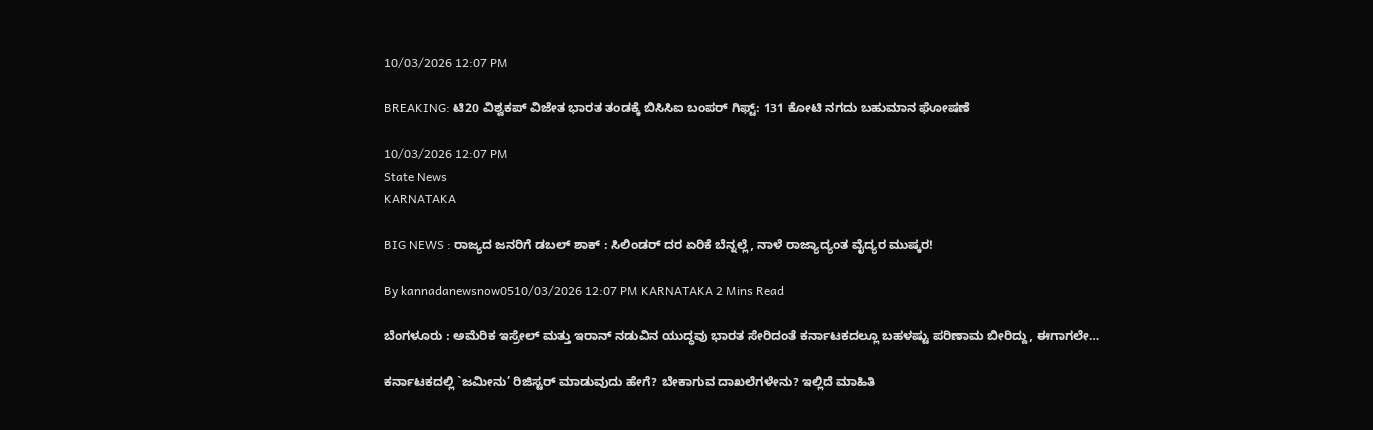10/03/2026 12:07 PM

BREAKING: ಟಿ20 ವಿಶ್ವಕಪ್‌ ವಿಜೇತ ಭಾರತ ತಂಡಕ್ಕೆ ಬಿಸಿಸಿಐ ಬಂಪರ್ ಗಿಫ್ಟ್: 131 ಕೋಟಿ ನಗದು ಬಹುಮಾನ ಘೋಷಣೆ

10/03/2026 12:07 PM
State News
KARNATAKA

BIG NEWS : ರಾಜ್ಯದ ಜನರಿಗೆ ಡಬಲ್ ಶಾಕ್ : ಸಿಲಿಂಡರ್ ದರ ಏರಿಕೆ ಬೆನ್ನಲ್ಲೆ, ನಾಳೆ ರಾಜ್ಯಾದ್ಯಂತ ವೈದ್ಯರ ಮುಷ್ಕರ!

By kannadanewsnow0510/03/2026 12:07 PM KARNATAKA 2 Mins Read

ಬೆಂಗಳೂರು : ಅಮೆರಿಕ ಇಸ್ರೇಲ್ ಮತ್ತು ಇರಾನ್ ನಡುವಿನ ಯುದ್ಧವು ಭಾರತ ಸೇರಿದಂತೆ ಕರ್ನಾಟಕದಲ್ಲೂ ಬಹಳಷ್ಟು ಪರಿಣಾಮ ಬೀರಿದ್ದು, ಈಗಾಗಲೇ…

ಕರ್ನಾಟಕದಲ್ಲಿ `ಜಮೀನು’ ರಿಜಿಸ್ಟರ್ ಮಾಡುವುದು ಹೇಗೆ? ಬೇಕಾಗುವ ದಾಖಲೆಗಳೇನು? ಇಲ್ಲಿದೆ ಮಾಹಿತಿ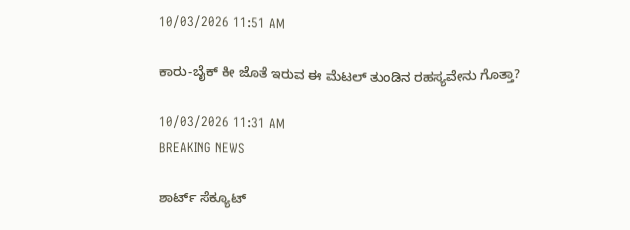10/03/2026 11:51 AM

ಕಾರು-ಬೈಕ್ ಕೀ ಜೊತೆ ಇರುವ ಈ ಮೆಟಲ್ ತುಂಡಿನ ರಹಸ್ಯವೇನು ಗೊತ್ತಾ?

10/03/2026 11:31 AM
BREAKING NEWS

ಶಾರ್ಟ್ ಸೆಕ್ಯೂಟ್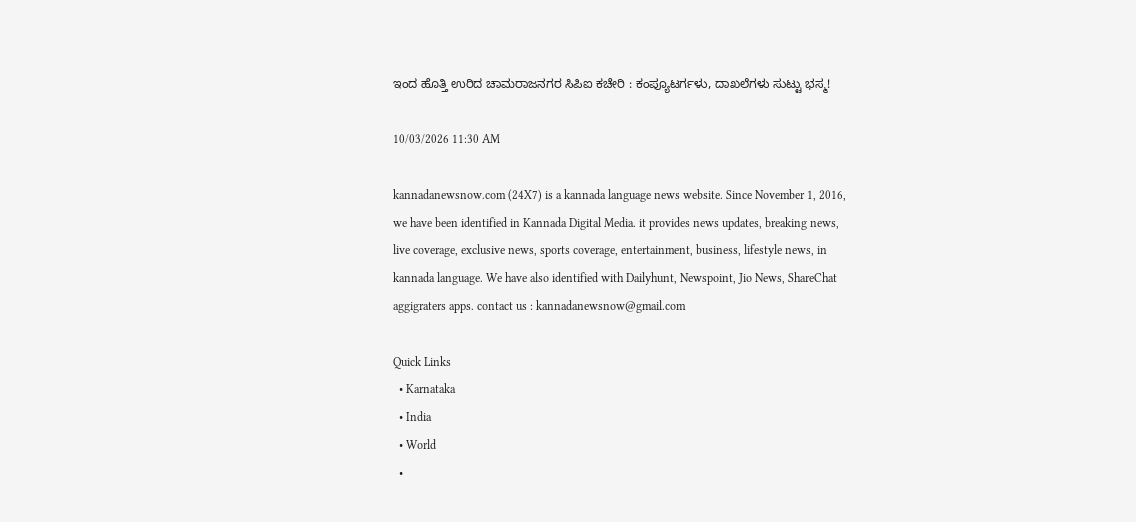ಇಂದ ಹೊತ್ತಿ ಉರಿದ ಚಾಮರಾಜನಗರ ಸಿಪಿಐ ಕಚೇರಿ : ಕಂಪ್ಯೂಟರ್ಗಳು, ದಾಖಲೆಗಳು ಸುಟ್ಟು ಭಸ್ಮ!

10/03/2026 11:30 AM

kannadanewsnow.com (24X7) is a kannada language news website. Since November 1, 2016, we have been identified in Kannada Digital Media. it provides news updates, breaking news, live coverage, exclusive news, sports coverage, entertainment, business, lifestyle news, in kannada language. We have also identified with Dailyhunt, Newspoint, Jio News, ShareChat aggigraters apps. contact us : kannadanewsnow@gmail.com

Quick Links
  • Karnataka
  • India
  • World
  •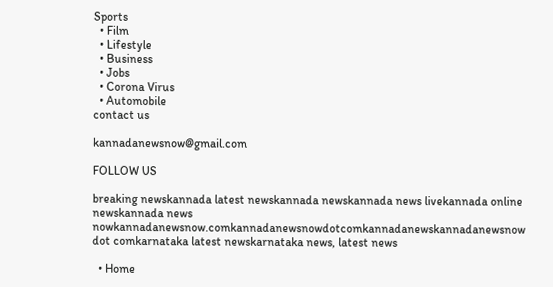Sports
  • Film
  • Lifestyle
  • Business
  • Jobs
  • Corona Virus
  • Automobile
contact us

kannadanewsnow@gmail.com

FOLLOW US

breaking newskannada latest newskannada newskannada news livekannada online newskannada news nowkannadanewsnow.comkannadanewsnowdotcomkannadanewskannadanewsnow dot comkarnataka latest newskarnataka news, latest news

  • Home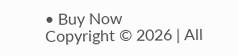• Buy Now
Copyright © 2026 | All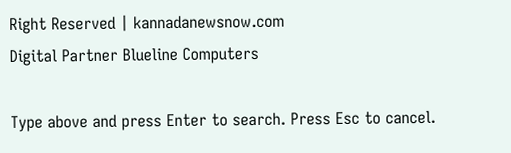Right Reserved | kannadanewsnow.com
Digital Partner Blueline Computers

Type above and press Enter to search. Press Esc to cancel.